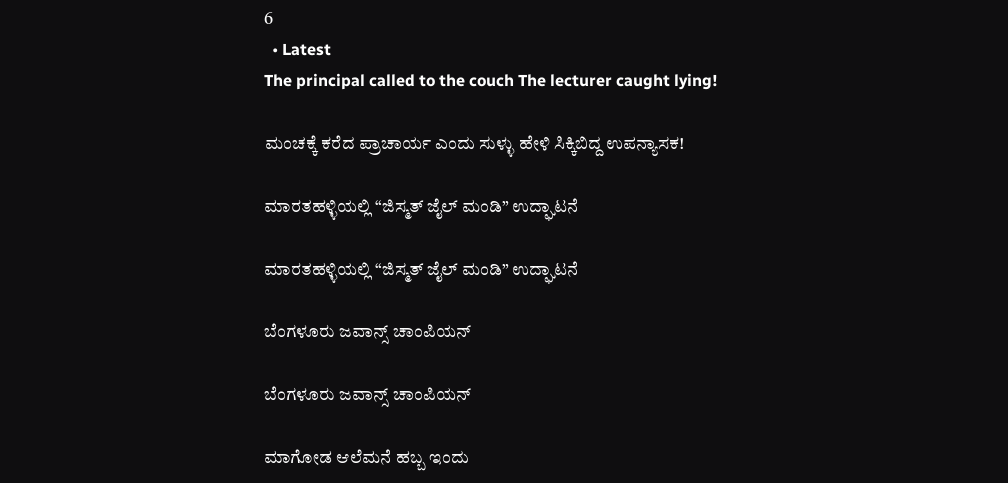6
  • Latest
The principal called to the couch The lecturer caught lying!

ಮಂಚಕ್ಕೆ ಕರೆದ ಪ್ರಾಚಾರ್ಯ ಎಂದು ಸುಳ್ಳು ಹೇಳಿ ಸಿಕ್ಕಿಬಿದ್ದ ಉಪನ್ಯಾಸಕ!

ಮಾರತಹಳ್ಳಿಯಲ್ಲಿ “ಜಿಸ್ಮತ್ ಜೈಲ್ ಮಂಡಿ” ಉದ್ಘಾಟನೆ

ಮಾರತಹಳ್ಳಿಯಲ್ಲಿ “ಜಿಸ್ಮತ್ ಜೈಲ್ ಮಂಡಿ” ಉದ್ಘಾಟನೆ

ಬೆಂಗಳೂರು ಜವಾನ್ಸ್ ಚಾಂಪಿಯನ್

ಬೆಂಗಳೂರು ಜವಾನ್ಸ್ ಚಾಂಪಿಯನ್

ಮಾಗೋಡ ಆಲೆಮನೆ ಹಬ್ಬ ಇಂದು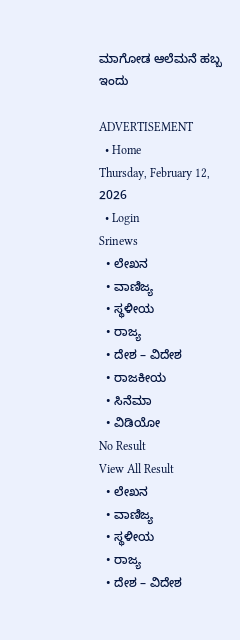ಮಾಗೋಡ ಆಲೆಮನೆ ಹಬ್ಬ ಇಂದು

ADVERTISEMENT
  • Home
Thursday, February 12, 2026
  • Login
Srinews
  • ಲೇಖನ
  • ವಾಣಿಜ್ಯ
  • ಸ್ಥಳೀಯ
  • ರಾಜ್ಯ
  • ದೇಶ – ವಿದೇಶ
  • ರಾಜಕೀಯ
  • ಸಿನೆಮಾ
  • ವಿಡಿಯೋ
No Result
View All Result
  • ಲೇಖನ
  • ವಾಣಿಜ್ಯ
  • ಸ್ಥಳೀಯ
  • ರಾಜ್ಯ
  • ದೇಶ – ವಿದೇಶ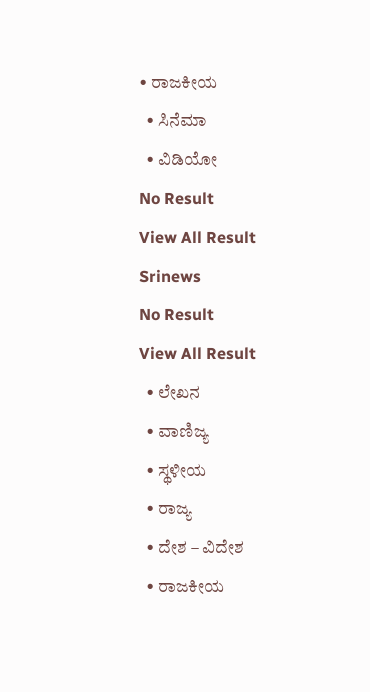• ರಾಜಕೀಯ
  • ಸಿನೆಮಾ
  • ವಿಡಿಯೋ
No Result
View All Result
Srinews
No Result
View All Result
  • ಲೇಖನ
  • ವಾಣಿಜ್ಯ
  • ಸ್ಥಳೀಯ
  • ರಾಜ್ಯ
  • ದೇಶ – ವಿದೇಶ
  • ರಾಜಕೀಯ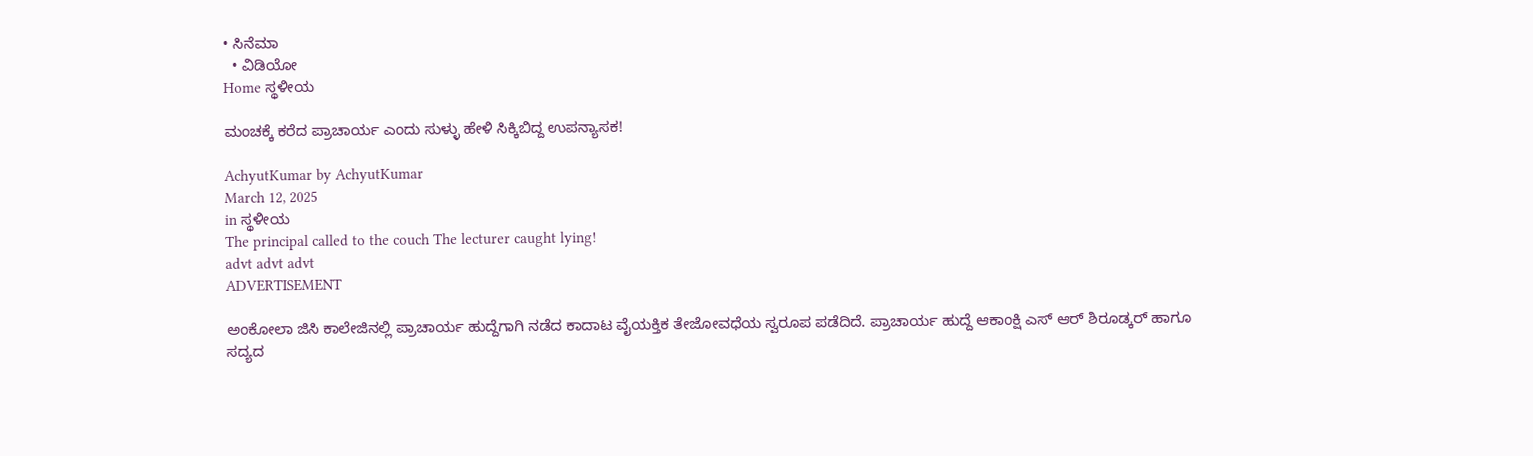• ಸಿನೆಮಾ
  • ವಿಡಿಯೋ
Home ಸ್ಥಳೀಯ

ಮಂಚಕ್ಕೆ ಕರೆದ ಪ್ರಾಚಾರ್ಯ ಎಂದು ಸುಳ್ಳು ಹೇಳಿ ಸಿಕ್ಕಿಬಿದ್ದ ಉಪನ್ಯಾಸಕ!

AchyutKumar by AchyutKumar
March 12, 2025
in ಸ್ಥಳೀಯ
The principal called to the couch The lecturer caught lying!
advt advt advt
ADVERTISEMENT

ಅಂಕೋಲಾ ಜಿಸಿ ಕಾಲೇಜಿನಲ್ಲಿ ಪ್ರಾಚಾರ್ಯ ಹುದ್ದೆಗಾಗಿ ನಡೆದ ಕಾದಾಟ ವೈಯಕ್ತಿಕ ತೇಜೋವಧೆಯ ಸ್ವರೂಪ ಪಡೆದಿದೆ. ಪ್ರಾಚಾರ್ಯ ಹುದ್ದೆ ಆಕಾಂಕ್ಷಿ ಎಸ್ ಆರ್ ಶಿರೂಡ್ಕರ್ ಹಾಗೂ ಸದ್ಯದ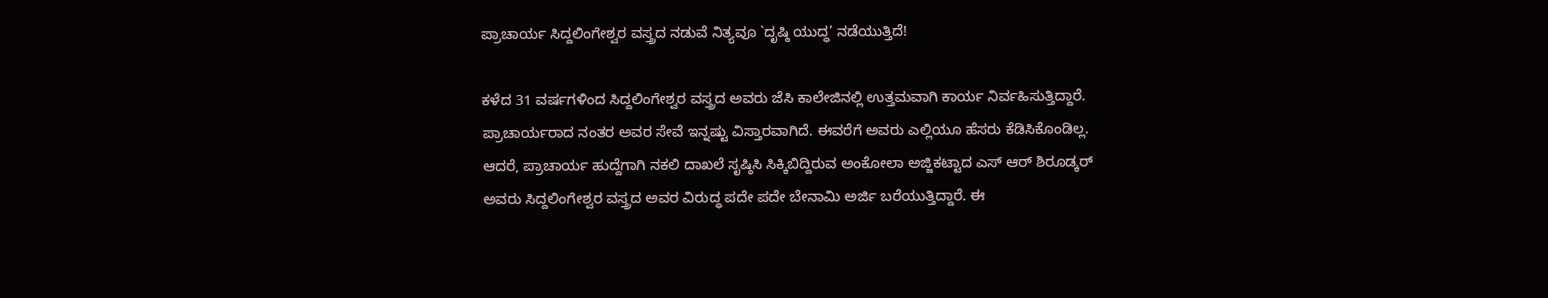ಪ್ರಾಚಾರ್ಯ ಸಿದ್ದಲಿಂಗೇಶ್ವರ ವಸ್ತ್ರದ ನಡುವೆ ನಿತ್ಯವೂ `ದೃಷ್ಠಿ ಯುದ್ಧ’ ನಡೆಯುತ್ತಿದೆ!

ಕಳೆದ 31 ವರ್ಷಗಳಿಂದ ಸಿದ್ದಲಿಂಗೇಶ್ವರ ವಸ್ತ್ರದ ಅವರು ಜೆಸಿ ಕಾಲೇಜಿನಲ್ಲಿ ಉತ್ತಮವಾಗಿ ಕಾರ್ಯ ನಿರ್ವಹಿಸುತ್ತಿದ್ದಾರೆ. ಪ್ರಾಚಾರ್ಯರಾದ ನಂತರ ಅವರ ಸೇವೆ ಇನ್ನಷ್ಟು ವಿಸ್ತಾರವಾಗಿದೆ. ಈವರೆಗೆ ಅವರು ಎಲ್ಲಿಯೂ ಹೆಸರು ಕೆಡಿಸಿಕೊಂಡಿಲ್ಲ. ಆದರೆ, ಪ್ರಾಚಾರ್ಯ ಹುದ್ದೆಗಾಗಿ ನಕಲಿ ದಾಖಲೆ ಸೃಷ್ಠಿಸಿ ಸಿಕ್ಕಿಬಿದ್ದಿರುವ ಅಂಕೋಲಾ ಅಜ್ಜಿಕಟ್ಟಾದ ಎಸ್ ಆರ್ ಶಿರೂಡ್ಕರ್ ಅವರು ಸಿದ್ದಲಿಂಗೇಶ್ವರ ವಸ್ತ್ರದ ಅವರ ವಿರುದ್ಧ ಪದೇ ಪದೇ ಬೇನಾಮಿ ಅರ್ಜಿ ಬರೆಯುತ್ತಿದ್ದಾರೆ. ಈ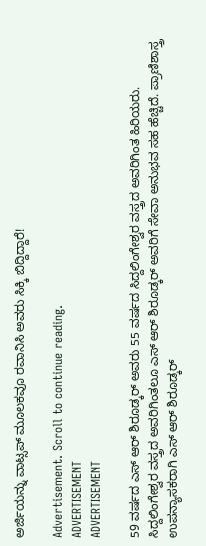ಅರ್ಜಿಯನ್ನು ವಾಟ್ಸಪ್ ಮೂಲಕವೂ ರವಾನಿಸಿ ಅವರು ಸಿಕ್ಕಿ ಬಿದ್ದಿದ್ದಾರೆ!

Advertisement. Scroll to continue reading.
ADVERTISEMENT
ADVERTISEMENT

59 ವರ್ಷದ ಎಸ್ ಆರ್ ಶಿರೂಡ್ಕರ್ ಅವರು 55 ವರ್ಷದ ಸಿದ್ದಲಿಂಗೇಶ್ವರ ವಸ್ತ್ರದ ಅವರಿಗಿಂತ ಹಿರಿಯರು. ಸಿದ್ದಲಿಂಗೇಶ್ವರ ವಸ್ತ್ರದ ಅವರಿಗಿಂತಲೂ ಎಸ್ ಆರ್ ಶಿರೂಡ್ಕರ್ ಅವರಿಗೆ ಸೇವಾ ಅನುಭವ ಸಹ ಹೆಚ್ಚಿದೆ. ಪ್ರಾಣಿಶಾಸ್ತ್ರ ಉಪನ್ಯಾಸಕರಾಗಿ ಎಸ್ ಆರ್ ಶಿರೂಡ್ಕರ್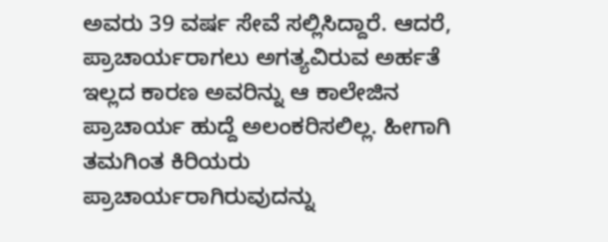ಅವರು 39 ವರ್ಷ ಸೇವೆ ಸಲ್ಲಿಸಿದ್ದಾರೆ. ಆದರೆ, ಪ್ರಾಚಾರ್ಯರಾಗಲು ಅಗತ್ಯವಿರುವ ಅರ್ಹತೆ ಇಲ್ಲದ ಕಾರಣ ಅವರಿನ್ನು ಆ ಕಾಲೇಜಿನ ಪ್ರಾಚಾರ್ಯ ಹುದ್ದೆ ಅಲಂಕರಿಸಲಿಲ್ಲ. ಹೀಗಾಗಿ ತಮಗಿಂತ ಕಿರಿಯರು ಪ್ರಾಚಾರ್ಯರಾಗಿರುವುದನ್ನು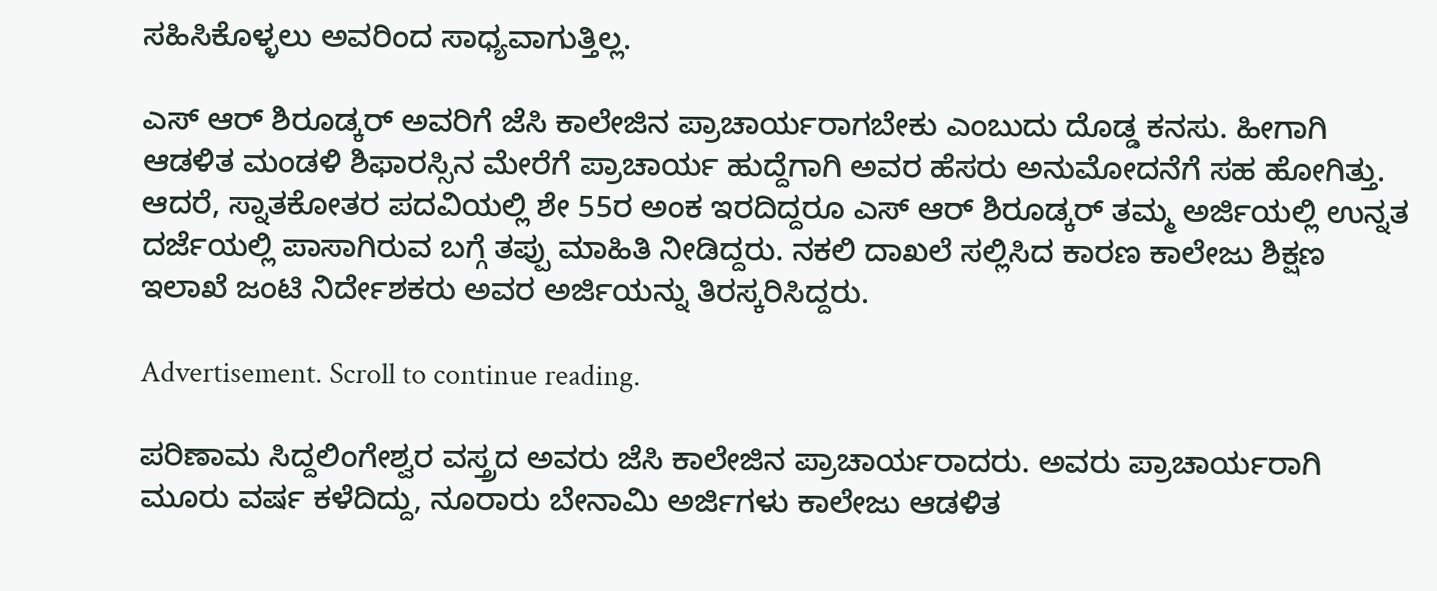ಸಹಿಸಿಕೊಳ್ಳಲು ಅವರಿಂದ ಸಾಧ್ಯವಾಗುತ್ತಿಲ್ಲ.

ಎಸ್ ಆರ್ ಶಿರೂಡ್ಕರ್ ಅವರಿಗೆ ಜೆಸಿ ಕಾಲೇಜಿನ ಪ್ರಾಚಾರ್ಯರಾಗಬೇಕು ಎಂಬುದು ದೊಡ್ಡ ಕನಸು. ಹೀಗಾಗಿ ಆಡಳಿತ ಮಂಡಳಿ ಶಿಫಾರಸ್ಸಿನ ಮೇರೆಗೆ ಪ್ರಾಚಾರ್ಯ ಹುದ್ದೆಗಾಗಿ ಅವರ ಹೆಸರು ಅನುಮೋದನೆಗೆ ಸಹ ಹೋಗಿತ್ತು. ಆದರೆ, ಸ್ನಾತಕೋತರ ಪದವಿಯಲ್ಲಿ ಶೇ 55ರ ಅಂಕ ಇರದಿದ್ದರೂ ಎಸ್ ಆರ್ ಶಿರೂಡ್ಕರ್ ತಮ್ಮ ಅರ್ಜಿಯಲ್ಲಿ ಉನ್ನತ ದರ್ಜೆಯಲ್ಲಿ ಪಾಸಾಗಿರುವ ಬಗ್ಗೆ ತಪ್ಪು ಮಾಹಿತಿ ನೀಡಿದ್ದರು. ನಕಲಿ ದಾಖಲೆ ಸಲ್ಲಿಸಿದ ಕಾರಣ ಕಾಲೇಜು ಶಿಕ್ಷಣ ಇಲಾಖೆ ಜಂಟಿ ನಿರ್ದೇಶಕರು ಅವರ ಅರ್ಜಿಯನ್ನು ತಿರಸ್ಕರಿಸಿದ್ದರು.

Advertisement. Scroll to continue reading.

ಪರಿಣಾಮ ಸಿದ್ದಲಿಂಗೇಶ್ವರ ವಸ್ತ್ರದ ಅವರು ಜೆಸಿ ಕಾಲೇಜಿನ ಪ್ರಾಚಾರ್ಯರಾದರು. ಅವರು ಪ್ರಾಚಾರ್ಯರಾಗಿ ಮೂರು ವರ್ಷ ಕಳೆದಿದ್ದು, ನೂರಾರು ಬೇನಾಮಿ ಅರ್ಜಿಗಳು ಕಾಲೇಜು ಆಡಳಿತ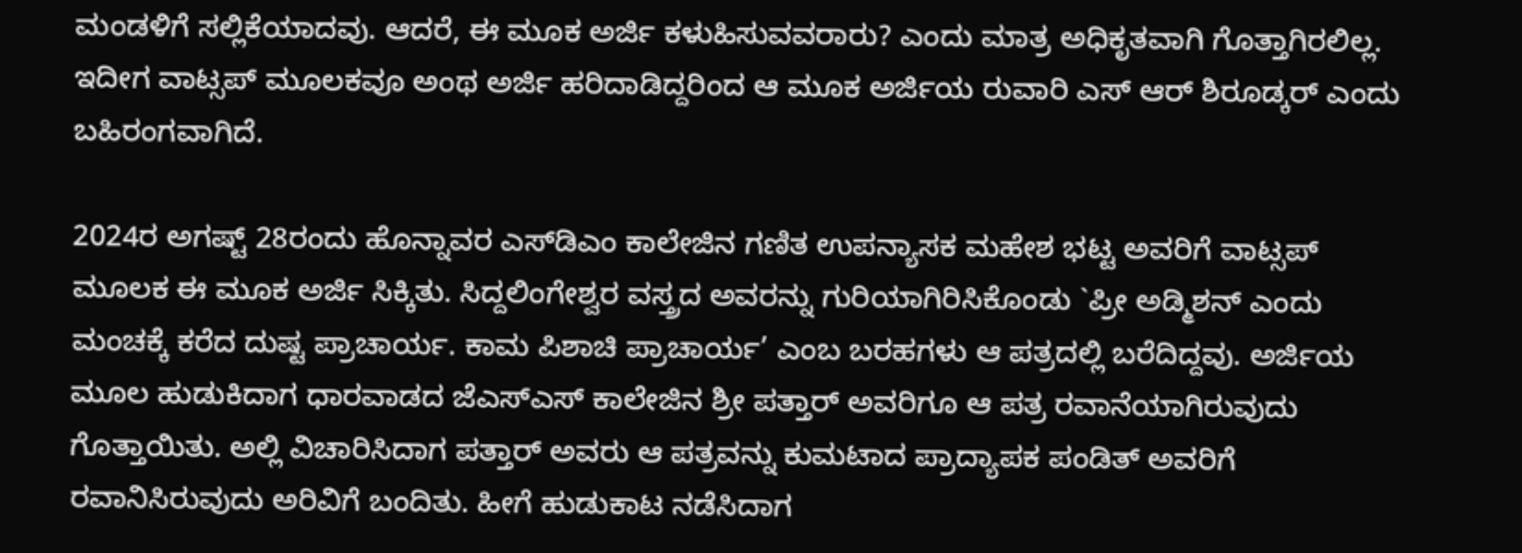ಮಂಡಳಿಗೆ ಸಲ್ಲಿಕೆಯಾದವು. ಆದರೆ, ಈ ಮೂಕ ಅರ್ಜಿ ಕಳುಹಿಸುವವರಾರು? ಎಂದು ಮಾತ್ರ ಅಧಿಕೃತವಾಗಿ ಗೊತ್ತಾಗಿರಲಿಲ್ಲ. ಇದೀಗ ವಾಟ್ಸಪ್ ಮೂಲಕವೂ ಅಂಥ ಅರ್ಜಿ ಹರಿದಾಡಿದ್ದರಿಂದ ಆ ಮೂಕ ಅರ್ಜಿಯ ರುವಾರಿ ಎಸ್ ಆರ್ ಶಿರೂಡ್ಕರ್ ಎಂದು ಬಹಿರಂಗವಾಗಿದೆ.

2024ರ ಅಗಷ್ಟ್ 28ರಂದು ಹೊನ್ನಾವರ ಎಸ್‌ಡಿಎಂ ಕಾಲೇಜಿನ ಗಣಿತ ಉಪನ್ಯಾಸಕ ಮಹೇಶ ಭಟ್ಟ ಅವರಿಗೆ ವಾಟ್ಸಪ್ ಮೂಲಕ ಈ ಮೂಕ ಅರ್ಜಿ ಸಿಕ್ಕಿತು. ಸಿದ್ದಲಿಂಗೇಶ್ವರ ವಸ್ತ್ರದ ಅವರನ್ನು ಗುರಿಯಾಗಿರಿಸಿಕೊಂಡು `ಪ್ರೀ ಅಡ್ಮಿಶನ್ ಎಂದು ಮಂಚಕ್ಕೆ ಕರೆದ ದುಷ್ಟ ಪ್ರಾಚಾರ್ಯ. ಕಾಮ ಪಿಶಾಚಿ ಪ್ರಾಚಾರ್ಯ’ ಎಂಬ ಬರಹಗಳು ಆ ಪತ್ರದಲ್ಲಿ ಬರೆದಿದ್ದವು. ಅರ್ಜಿಯ ಮೂಲ ಹುಡುಕಿದಾಗ ಧಾರವಾಡದ ಜೆಎಸ್‌ಎಸ್ ಕಾಲೇಜಿನ ಶ್ರೀ ಪತ್ತಾರ್ ಅವರಿಗೂ ಆ ಪತ್ರ ರವಾನೆಯಾಗಿರುವುದು ಗೊತ್ತಾಯಿತು. ಅಲ್ಲಿ ವಿಚಾರಿಸಿದಾಗ ಪತ್ತಾರ್ ಅವರು ಆ ಪತ್ರವನ್ನು ಕುಮಟಾದ ಪ್ರಾದ್ಯಾಪಕ ಪಂಡಿತ್ ಅವರಿಗೆ ರವಾನಿಸಿರುವುದು ಅರಿವಿಗೆ ಬಂದಿತು. ಹೀಗೆ ಹುಡುಕಾಟ ನಡೆಸಿದಾಗ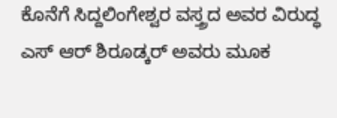ಕೊನೆಗೆ ಸಿದ್ದಲಿಂಗೇಶ್ವರ ವಸ್ತ್ರದ ಅವರ ವಿರುದ್ಧ ಎಸ್ ಆರ್ ಶಿರೂಡ್ಕರ್ ಅವರು ಮೂಕ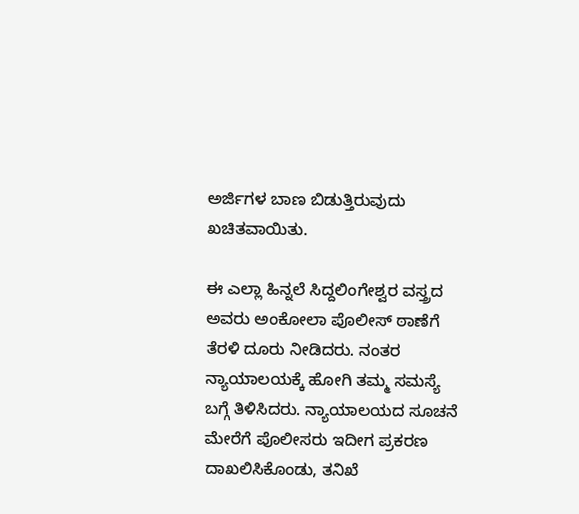ಅರ್ಜಿಗಳ ಬಾಣ ಬಿಡುತ್ತಿರುವುದು ಖಚಿತವಾಯಿತು.

ಈ ಎಲ್ಲಾ ಹಿನ್ನಲೆ ಸಿದ್ದಲಿಂಗೇಶ್ವರ ವಸ್ತ್ರದ ಅವರು ಅಂಕೋಲಾ ಪೊಲೀಸ್ ಠಾಣೆಗೆ ತೆರಳಿ ದೂರು ನೀಡಿದರು. ನಂತರ ನ್ಯಾಯಾಲಯಕ್ಕೆ ಹೋಗಿ ತಮ್ಮ ಸಮಸ್ಯೆ ಬಗ್ಗೆ ತಿಳಿಸಿದರು. ನ್ಯಾಯಾಲಯದ ಸೂಚನೆ ಮೇರೆಗೆ ಪೊಲೀಸರು ಇದೀಗ ಪ್ರಕರಣ ದಾಖಲಿಸಿಕೊಂಡು, ತನಿಖೆ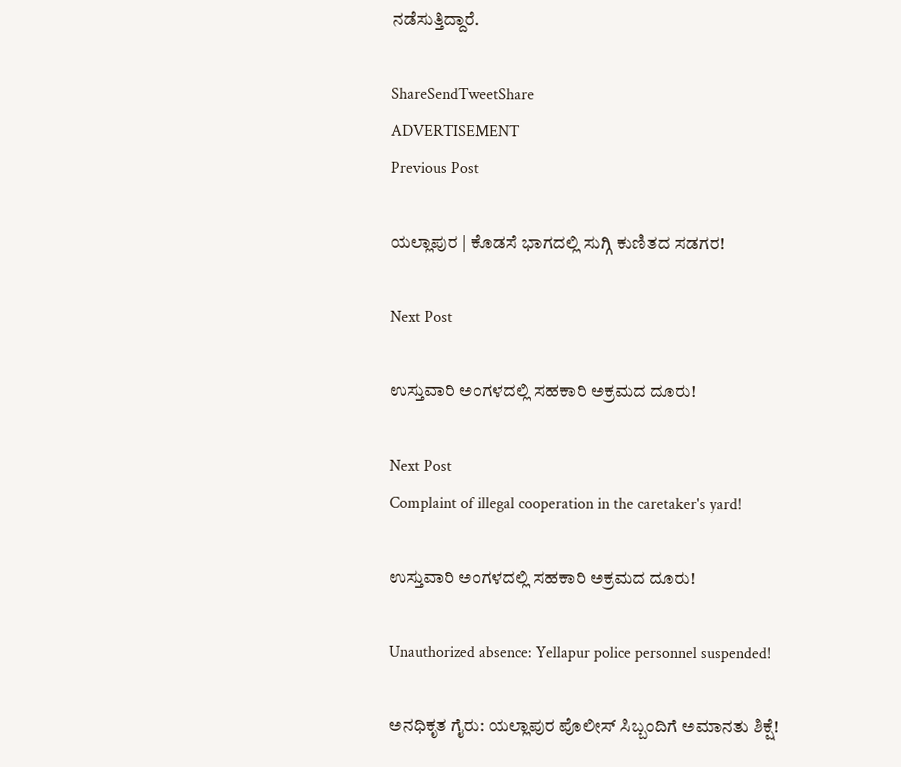ನಡೆಸುತ್ತಿದ್ದಾರೆ.

ShareSendTweetShare
ADVERTISEMENT
Previous Post

ಯಲ್ಲಾಪುರ | ಕೊಡಸೆ ಭಾಗದಲ್ಲಿ ಸುಗ್ಗಿ ಕುಣಿತದ ಸಡಗರ!

Next Post

ಉಸ್ತುವಾರಿ ಅಂಗಳದಲ್ಲಿ ಸಹಕಾರಿ ಅಕ್ರಮದ ದೂರು!

Next Post
Complaint of illegal cooperation in the caretaker's yard!

ಉಸ್ತುವಾರಿ ಅಂಗಳದಲ್ಲಿ ಸಹಕಾರಿ ಅಕ್ರಮದ ದೂರು!

Unauthorized absence: Yellapur police personnel suspended!

ಅನಧಿಕೃತ ಗೈರು: ಯಲ್ಲಾಪುರ ಪೊಲೀಸ್ ಸಿಬ್ಬಂದಿಗೆ ಅಮಾನತು ಶಿಕ್ಷೆ!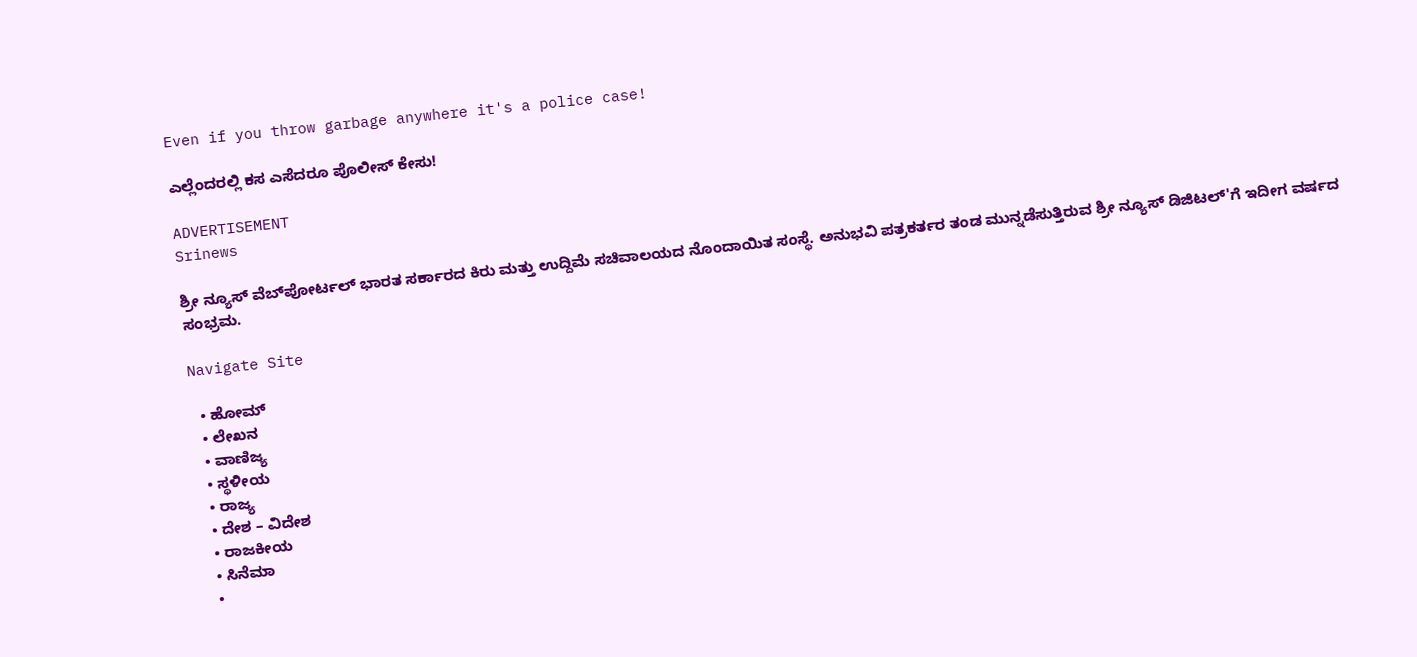Even if you throw garbage anywhere it's a police case!

ಎಲ್ಲೆಂದರಲ್ಲಿ ಕಸ ಎಸೆದರೂ ಪೊಲೀಸ್ ಕೇಸು!

ADVERTISEMENT
Srinews

ಶ್ರೀ ನ್ಯೂಸ್ ವೆಬ್‌ಪೋರ್ಟಲ್ ಭಾರತ ಸರ್ಕಾರದ ಕಿರು ಮತ್ತು ಉದ್ದಿಮೆ ಸಚಿವಾಲಯದ ನೊಂದಾಯಿತ ಸಂಸ್ಥೆ. ಅನುಭವಿ ಪತ್ರಕರ್ತರ ತಂಡ ಮುನ್ನಡೆಸುತ್ತಿರುವ ಶ್ರೀ ನ್ಯೂಸ್ ಡಿಜಿಟಲ್'ಗೆ ಇದೀಗ ವರ್ಷದ ಸಂಭ್ರಮ.

Navigate Site

  • ಹೋಮ್
  • ಲೇಖನ
  • ವಾಣಿಜ್ಯ
  • ಸ್ಥಳೀಯ
  • ರಾಜ್ಯ
  • ದೇಶ – ವಿದೇಶ
  • ರಾಜಕೀಯ
  • ಸಿನೆಮಾ
  •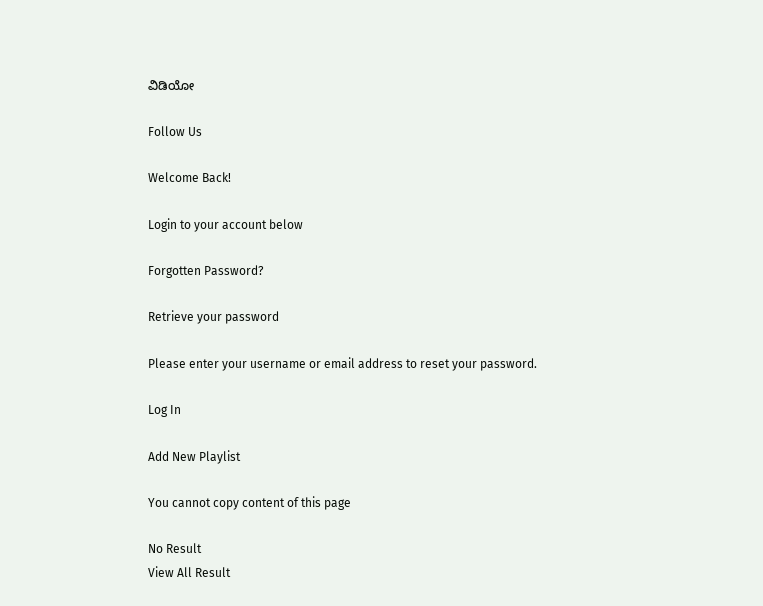ವಿಡಿಯೋ

Follow Us

Welcome Back!

Login to your account below

Forgotten Password?

Retrieve your password

Please enter your username or email address to reset your password.

Log In

Add New Playlist

You cannot copy content of this page

No Result
View All Result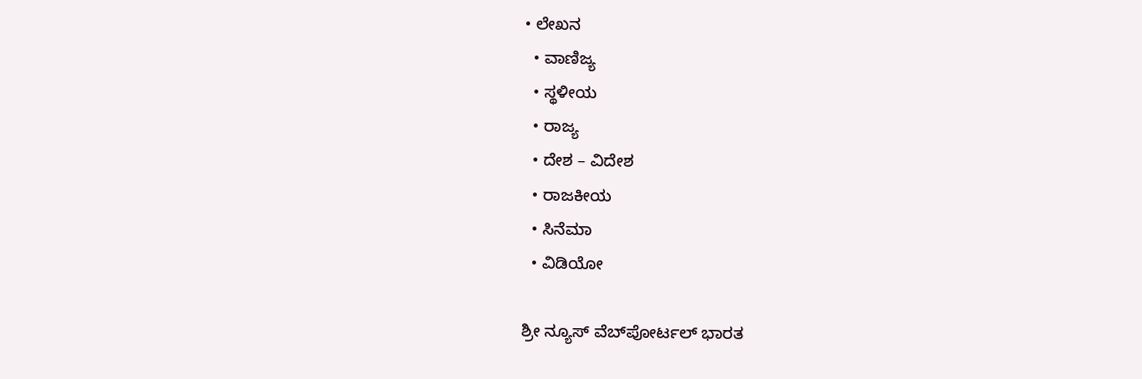• ಲೇಖನ
  • ವಾಣಿಜ್ಯ
  • ಸ್ಥಳೀಯ
  • ರಾಜ್ಯ
  • ದೇಶ – ವಿದೇಶ
  • ರಾಜಕೀಯ
  • ಸಿನೆಮಾ
  • ವಿಡಿಯೋ

ಶ್ರೀ ನ್ಯೂಸ್ ವೆಬ್‌ಪೋರ್ಟಲ್ ಭಾರತ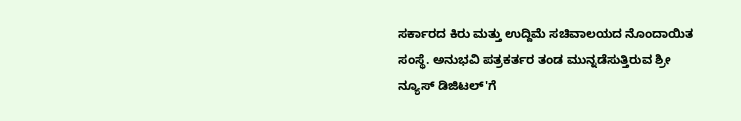ಸರ್ಕಾರದ ಕಿರು ಮತ್ತು ಉದ್ದಿಮೆ ಸಚಿವಾಲಯದ ನೊಂದಾಯಿತ ಸಂಸ್ಥೆ. ಅನುಭವಿ ಪತ್ರಕರ್ತರ ತಂಡ ಮುನ್ನಡೆಸುತ್ತಿರುವ ಶ್ರೀ ನ್ಯೂಸ್ ಡಿಜಿಟಲ್'ಗೆ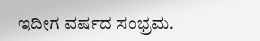ಇದೀಗ ವರ್ಷದ ಸಂಭ್ರಮ.